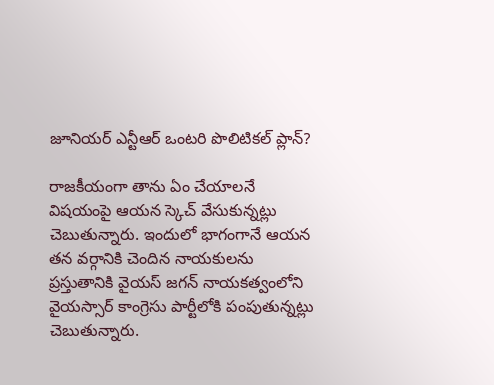జూనియర్ ఎన్టీఆర్ ఒంటరి పొలిటికల్ ప్లాన్?

రాజకీయంగా తాను ఏం చేయాలనే విషయంపై ఆయన స్కెచ్ వేసుకున్నట్లు చెబుతున్నారు. ఇందులో భాగంగానే ఆయన తన వర్గానికి చెందిన నాయకులను ప్రస్తుతానికి వైయస్ జగన్ నాయకత్వంలోని వైయస్సార్ కాంగ్రెసు పార్టీలోకి పంపుతున్నట్లు చెబుతున్నారు.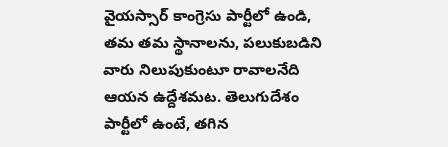వైయస్సార్ కాంగ్రెసు పార్టీలో ఉండి, తమ తమ స్థానాలను, పలుకుబడిని వారు నిలుపుకుంటూ రావాలనేది ఆయన ఉద్దేశమట. తెలుగుదేశం పార్టీలో ఉంటే, తగిన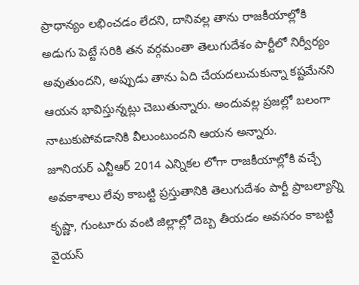ప్రాధాన్యం లభించడం లేదని, దానివల్ల తాను రాజకీయాల్లోకి అడుగు పెట్టే సరికి తన వర్గమంతా తెలుగుదేశం పార్టీలో నిర్వీర్యం అవుతుందని, అప్పుడు తాను ఏది చేయదలుచుకున్నా కష్టమేనని ఆయన భావిస్తున్నట్లు చెబుతున్నారు. అందువల్ల ప్రజల్లో బలంగా నాటుకుపోవడానికి వీలుంటుందని ఆయన అన్నారు.
జూనియర్ ఎన్టీఆర్ 2014 ఎన్నికల లోగా రాజకీయాల్లోకి వచ్చే అవకాశాలు లేవు కాబట్టి ప్రస్తుతానికి తెలుగుదేశం పార్టీ ప్రాబల్యాన్ని కృష్ణా, గుంటూరు వంటి జిల్లాల్లో దెబ్బ తీయడం అవసరం కాబట్టి వైయస్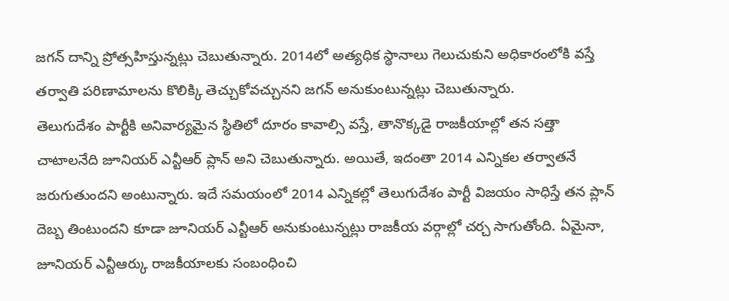జగన్ దాన్ని ప్రోత్సహిస్తున్నట్లు చెబుతున్నారు. 2014లో అత్యధిక స్థానాలు గెలుచుకుని అధికారంలోకి వస్తే తర్వాతి పరిణామాలను కొలిక్కి తెచ్చుకోవచ్చునని జగన్ అనుకుంటున్నట్లు చెబుతున్నారు.
తెలుగుదేశం పార్టీకి అనివార్యమైన స్థితిలో దూరం కావాల్సి వస్తే, తానొక్కడై రాజకీయాల్లో తన సత్తా చాటాలనేది జూనియర్ ఎన్టీఆర్ ప్లాన్ అని చెబుతున్నారు. అయితే, ఇదంతా 2014 ఎన్నికల తర్వాతనే జరుగుతుందని అంటున్నారు. ఇదే సమయంలో 2014 ఎన్నికల్లో తెలుగుదేశం పార్టీ విజయం సాధిస్తే తన ప్లాన్ దెబ్బ తింటుందని కూడా జూనియర్ ఎన్టీఆర్ అనుకుంటున్నట్లు రాజకీయ వర్గాల్లో చర్చ సాగుతోంది. ఏమైనా, జూనియర్ ఎన్టీఆర్కు రాజకీయాలకు సంబంధించి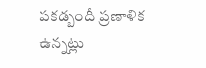పకడ్బందీ ప్రణాళిక ఉన్నట్లు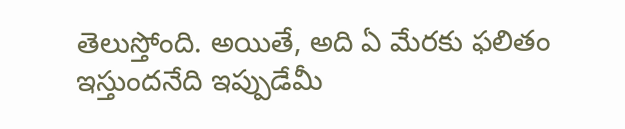తెలుస్తోంది. అయితే, అది ఏ మేరకు ఫలితం ఇస్తుందనేది ఇప్పుడేమీ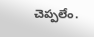చెప్పలేం.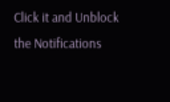Click it and Unblock the Notifications